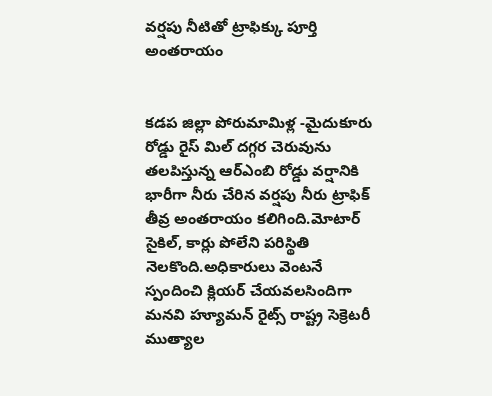వర్షపు నీటితో ట్రాఫిక్కు పూర్తి అంతరాయం


కడప జిల్లా పోరుమామిళ్ల -మైదుకూరు రోడ్డు రైస్ మిల్ దగ్గర చెరువును తలపిస్తున్న ఆర్ఎంబి రోడ్డు వర్షానికి భారీగా నీరు చేరిన వర్షపు నీరు ట్రాఫిక్ తీవ్ర అంతరాయం కలిగింది.మోటార్ సైకిల్, కార్లు పోలేని పరిస్థితి నెలకొంది.అధికారులు వెంటనే స్పందించి క్లియర్ చేయవలసిందిగా మనవి హ్యూమన్ రైట్స్ రాష్ట్ర సెక్రెటరీ ముత్యాల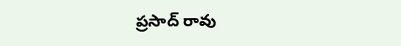ప్రసాద్ రావు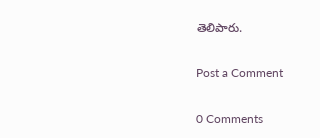తెలిపారు.

Post a Comment

0 Comments